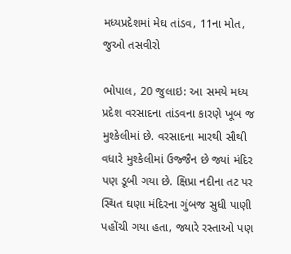મધ્યપ્રદેશમાં મેઘ તાંડવ, 11ના મોત, જુઓ તસવીરો

ભોપાલ, 20 જુલાઇ: આ સમયે મધ્ય પ્રદેશ વરસાદના તાંડવના કારણે ખૂબ જ મુશ્કેલીમાં છે. વરસાદના મારથી સૌથી વધારે મુશ્કેલીમાં ઉજ્જૈન છે જ્યાં મંદિર પણ ડૂબી ગયા છે. ક્ષિપ્રા નદીના તટ પર સ્થિત ઘણા મંદિરના ગુંબજ સુધી પાણી પહોંચી ગયા હતા, જ્યારે રસ્તાઓ પણ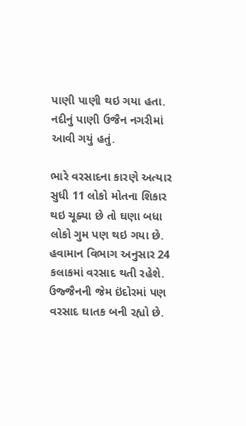પાણી પાણી થઇ ગયા હતા. નદીનું પાણી ઉજૈન નગરીમાં આવી ગયું હતું.

ભારે વરસાદના કારણે અત્યાર સુધી 11 લોકો મોતના શિકાર થઇ ચૂક્યા છે તો ઘણા બધા લોકો ગુમ પણ થઇ ગયા છે. હવામાન વિભાગ અનુસાર 24 કલાકમાં વરસાદ થતી રહેશે. ઉજ્જૈનની જેમ ઇંદોરમાં પણ વરસાદ ઘાતક બની રહ્યો છે.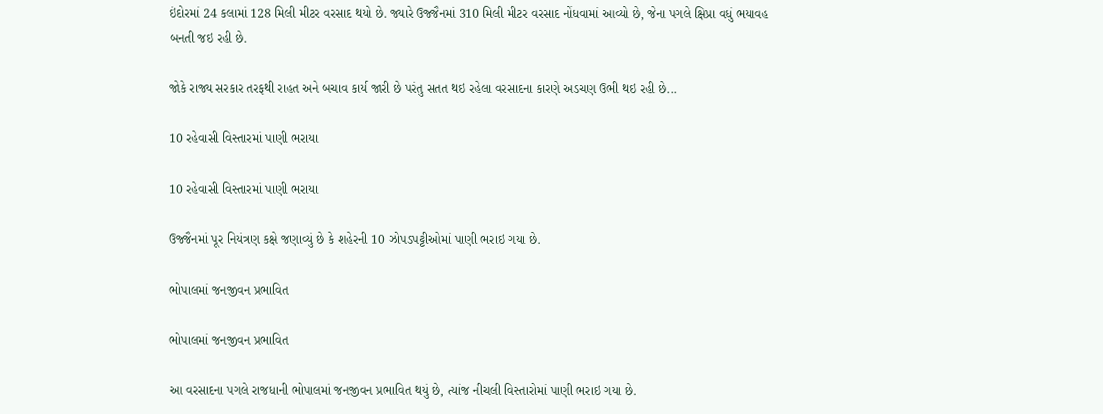ઇંદોરમાં 24 કલામાં 128 મિલી મીટર વરસાદ થયો છે. જ્યારે ઉજ્જૈનમાં 310 મિલી મીટર વરસાદ નોંધવામાં આવ્યો છે, જેના પગલે ક્ષિપ્રા વધું ભયાવહ બનતી જઇ રહી છે.

જોકે રાજ્ય સરકાર તરફથી રાહત અને બચાવ કાર્ય જારી છે પરંતુ સતત થઇ રહેલા વરસાદના કારણે અડચણ ઉભી થઇ રહી છે...

10 રહેવાસી વિસ્તારમાં પાણી ભરાયા

10 રહેવાસી વિસ્તારમાં પાણી ભરાયા

ઉજ્જૈનમાં પૂર નિયંત્રણ કક્ષે જણાવ્યું છે કે શહેરની 10 ઝોપડપટ્ટીઓમાં પાણી ભરાઇ ગયા છે.

ભોપાલમાં જનજીવન પ્રભાવિત

ભોપાલમાં જનજીવન પ્રભાવિત

આ વરસાદના પગલે રાજધાની ભોપાલમાં જનજીવન પ્રભાવિત થયું છે, ત્યાંજ નીચલી વિસ્તારોમાં પાણી ભરાઇ ગયા છે.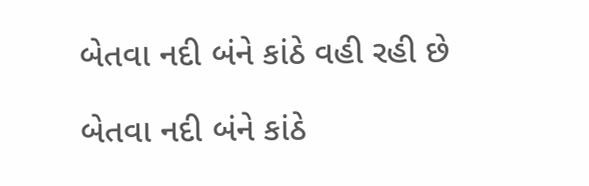બેતવા નદી બંને કાંઠે વહી રહી છે

બેતવા નદી બંને કાંઠે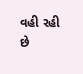વહી રહી છે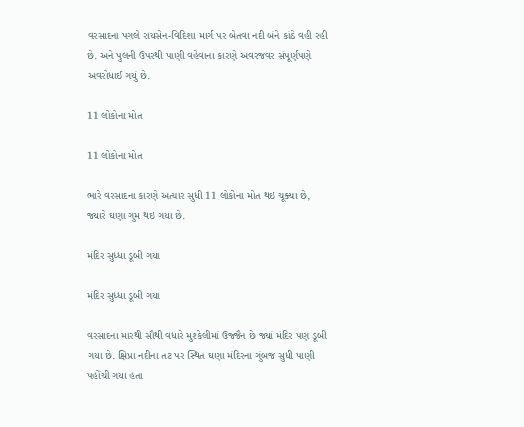વરસાદના પગલે રાયસેન-વિદિશા માર્ગ પર બેતવા નદી બંને કાંઠે વહી રહી છે. અને પુલની ઉપરથી પાણી વહેવાના કારણે અવરજવર સંપૂર્ણપણે અવરોધાઈ ગયું છે.

11 લોકોના મોત

11 લોકોના મોત

ભારે વરસાદના કારણે અત્યાર સુધી 11 લોકોના મોત થઇ ચૂક્યા છે, જ્યારે ઘણા ગુમ થઇ ગયા છે.

મંદિર સુધ્ધા ડૂબી ગયા

મંદિર સુધ્ધા ડૂબી ગયા

વરસાદના મારથી સૌથી વધારે મુશ્કેલીમાં ઉજ્જૈન છે જ્યાં મંદિર પણ ડૂબી ગયા છે. ક્ષિપ્રા નદીના તટ પર સ્થિત ઘણા મંદિરના ગુંબજ સુધી પાણી પહોંચી ગયા હતા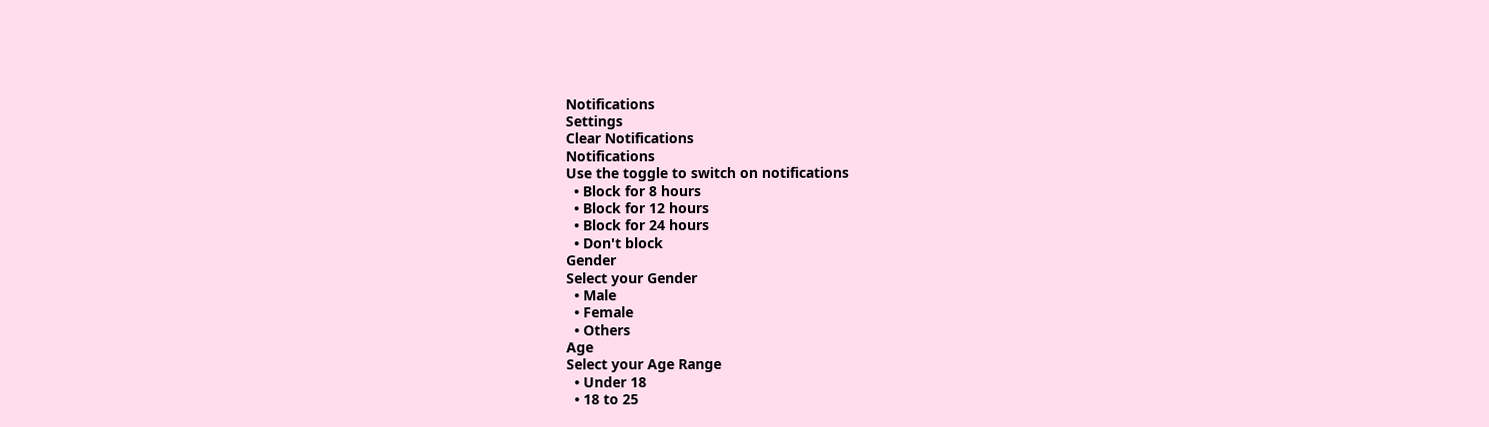Notifications
Settings
Clear Notifications
Notifications
Use the toggle to switch on notifications
  • Block for 8 hours
  • Block for 12 hours
  • Block for 24 hours
  • Don't block
Gender
Select your Gender
  • Male
  • Female
  • Others
Age
Select your Age Range
  • Under 18
  • 18 to 25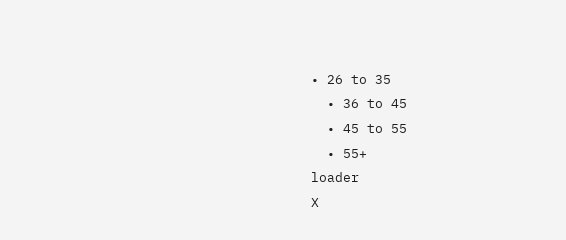• 26 to 35
  • 36 to 45
  • 45 to 55
  • 55+
loader
X